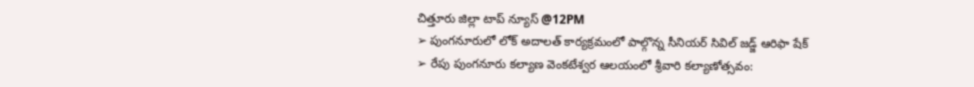చిత్తూరు జిల్లా టాప్ న్యూస్ @12PM
➢ పుంగనూరులో లోక్ అదాలత్ కార్యక్రమంలో పాల్గొన్న సీనియర్ సివిల్ జడ్జ్ ఆరిఫా షేక్
➢ రేపు పుంగనూరు కల్యాణ వెంకటేశ్వర ఆలయంలో శ్రీవారి కల్యాణోత్సవం: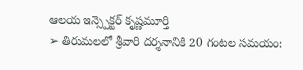ఆలయ ఇన్స్పెక్టర్ కృష్ణమూర్తి
➢ తిరుమలలో శ్రీవారి దర్శనానికి 20 గంటల సమయం: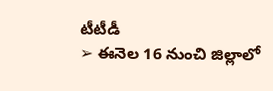టీటీడీ
➢ ఈనెల 16 నుంచి జిల్లాలో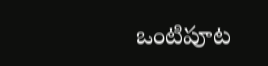ఒంటిపూట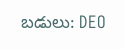బడులు: DEO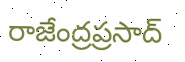రాజేంద్రప్రసాద్